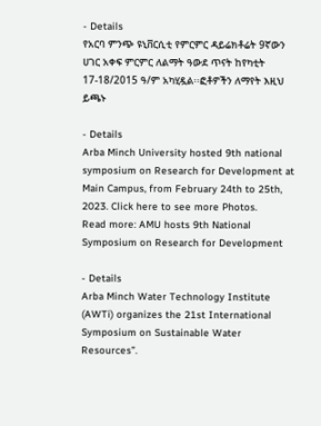- Details
የአርባ ምንጭ ዩኒቨርሲቲ የምርምር ዳይሬክቶሬት 9ኛውን ሀገር አቀፍ ምርምር ለልማት ዓውደ ጥናት ከየካቲት 17-18/2015 ዓ/ም አካሂዷል፡፡ፎቶዎችን ለማየት እዚህ ይጫኑ

- Details
Arba Minch University hosted 9th national symposium on Research for Development at Main Campus, from February 24th to 25th, 2023. Click here to see more Photos.
Read more: AMU hosts 9th National Symposium on Research for Development

- Details
Arba Minch Water Technology Institute (AWTi) organizes the 21st International Symposium on Sustainable Water Resources”.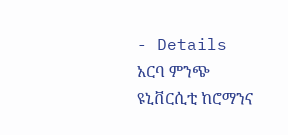- Details
አርባ ምንጭ ዩኒቨርሲቲ ከሮማንና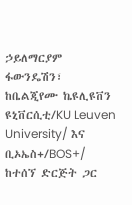ኃይለማርያም ፋውንዴሽን፣ ከቤልጂየሙ ኬዩሊዩቨን ዩኒቨርሲቲ/KU Leuven University/ እና ቢኦኤስ+/BOS+/ ከተሰኘ ድርጅት ጋር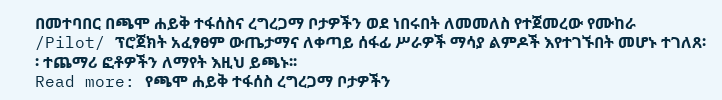በመተባበር በጫሞ ሐይቅ ተፋሰስና ረግረጋማ ቦታዎችን ወደ ነበሩበት ለመመለስ የተጀመረው የሙከራ /Pilot/ ፕሮጀክት አፈፃፀም ውጤታማና ለቀጣይ ሰፋፊ ሥራዎች ማሳያ ልምዶች እየተገኙበት መሆኑ ተገለጸ፡፡ ተጨማሪ ፎቶዎችን ለማየት እዚህ ይጫኑ፡፡
Read more: የጫሞ ሐይቅ ተፋሰስ ረግረጋማ ቦታዎችን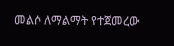መልሶ ለማልማት የተጀመረው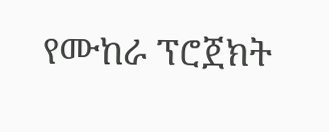የሙከራ ፕሮጀክት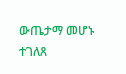ውጤታማ መሆኑ ተገለጸ